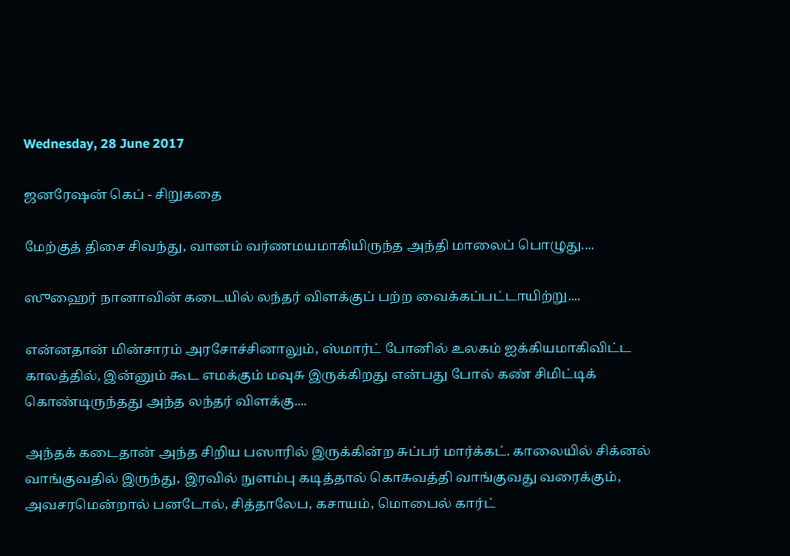Wednesday, 28 June 2017

ஜனரேஷன் கெப் - சிறுகதை

மேற்குத் திசை சிவந்து, வானம் வர்ணமயமாகியிருந்த அந்தி மாலைப் பொழுது....

ஸுஹைர் நானாவின் கடையில் லந்தர் விளக்குப் பற்ற வைக்கப்பட்டாயிற்று....

என்னதான் மின்சாரம் அரசோச்சினாலும், ஸ்மார்ட் போனில் உலகம் ஐக்கியமாகிவிட்ட காலத்தில், இன்னும் கூட எமக்கும் மவுசு இருக்கிறது என்பது போல் கண் சிமிட்டிக் கொண்டிருந்தது அந்த லந்தர் விளக்கு....

அந்தக் கடைதான் அந்த சிறிய பஸாரில் இருக்கின்ற சுப்பர் மார்க்கட். காலையில் சிக்னல் வாங்குவதில் இருந்து, இரவில் நுளம்பு கடித்தால் கொசுவத்தி வாங்குவது வரைக்கும், அவசரமென்றால் பனடோல், சித்தாலேப, கசாயம், மொபைல் கார்ட்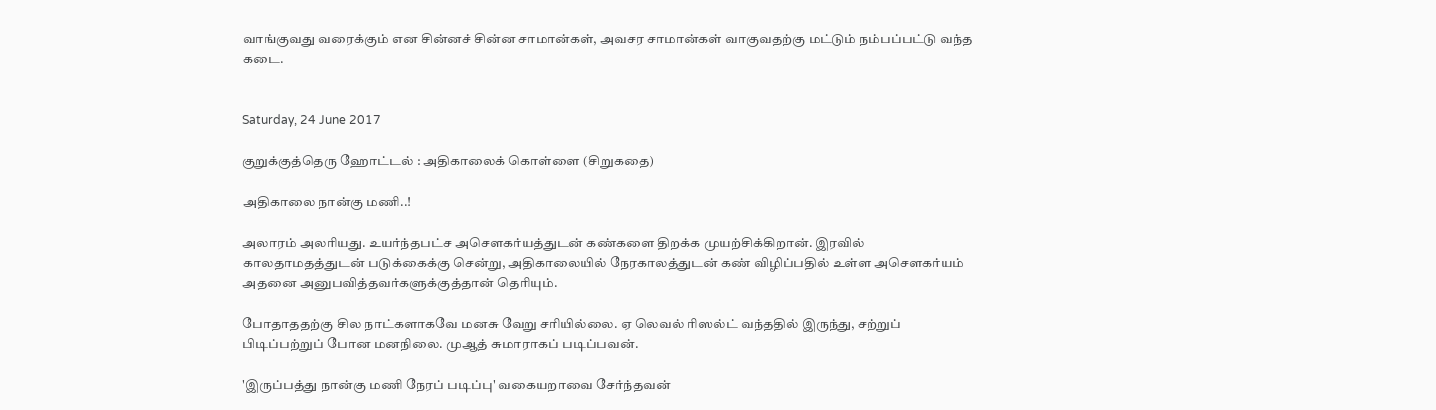வாங்குவது வரைக்கும் என சின்னச் சின்ன சாமான்கள், அவசர சாமான்கள் வாகுவதற்கு மட்டும் நம்பப்பட்டு வந்த கடை.


Saturday, 24 June 2017

குறுக்குத்தெரு ஹோட்டல் : அதிகாலைக் கொள்ளை (சிறுகதை)

அதிகாலை நான்கு மணி..!

அலாரம் அலரியது. உயர்ந்தபட்ச அசௌகர்யத்துடன் கண்களை திறக்க முயற்சிக்கிறான். இரவில் காலதாமதத்துடன் படுக்கைக்கு சென்று, அதிகாலையில் நேரகாலத்துடன் கண் விழிப்பதில் உள்ள அசௌகர்யம் அதனை அனுபவித்தவர்களுக்குத்தான் தெரியும்.

போதாததற்கு சில நாட்களாகவே மனசு வேறு சரியில்லை. ஏ லெவல் ரிஸல்ட் வந்ததில் இருந்து, சற்றுப் பிடிப்பற்றுப் போன மனநிலை. முஆத் சுமாராகப் படிப்பவன்.

'இருப்பத்து நான்கு மணி நேரப் படிப்பு' வகையறாவை சேர்ந்தவன்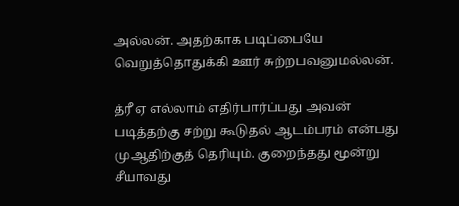அல்லன். அதற்காக படிப்பையே வெறுத்தொதுக்கி ஊர் சுற்றபவனுமல்லன்.

த்ரீ ஏ எல்லாம் எதிர்பார்ப்பது அவன் படித்தற்கு சற்று கூடுதல் ஆடம்பரம் என்பது முஆதிற்குத் தெரியும். குறைந்தது மூன்று சீயாவது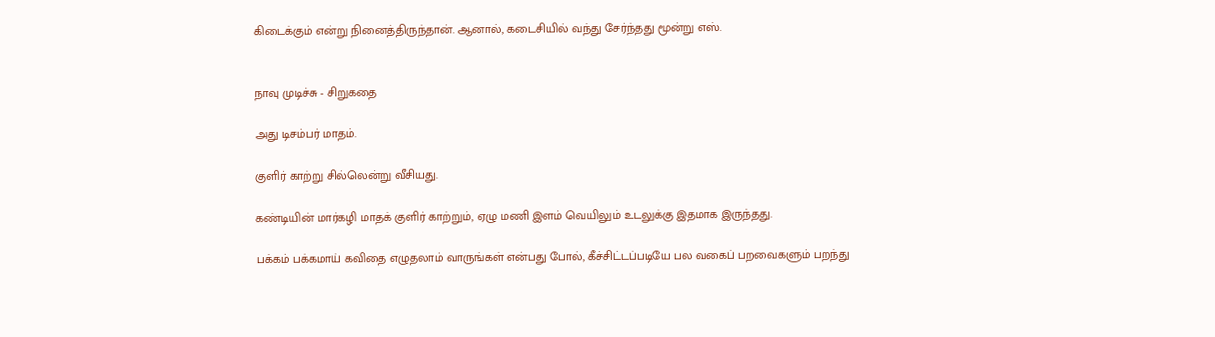கிடைக்கும் என்று நினைத்திருந்தான். ஆனால், கடைசியில் வந்து சேர்ந்தது மூன்று எஸ்.


நாவு முடிச்சு - சிறுகதை

அது டிசம்பர் மாதம்.

குளிர் காற்று சில்லென்று வீசியது.

கண்டியின் மார்கழி மாதக் குளிர் காற்றும், ஏழு மணி இளம் வெயிலும் உடலுக்கு இதமாக இருந்தது.

பக்கம் பக்கமாய் கவிதை எழுதலாம் வாருங்கள் என்பது போல், கீச்சிட்டப்படியே பல வகைப் பறவைகளும் பறந்து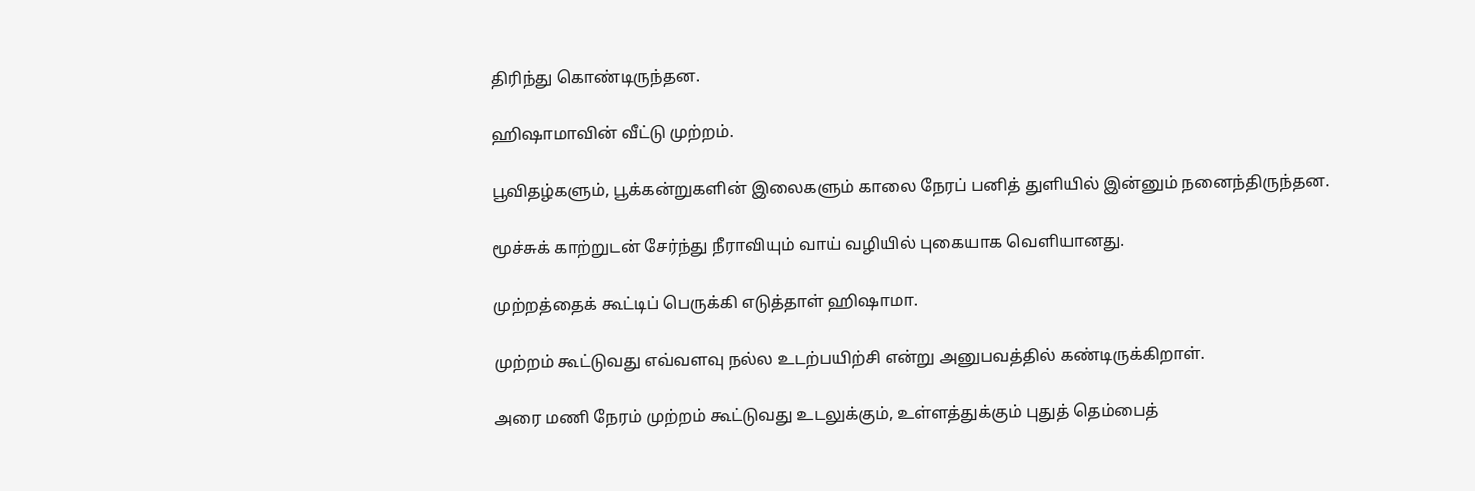திரிந்து கொண்டிருந்தன.

ஹிஷாமாவின் வீட்டு முற்றம்.

பூவிதழ்களும், பூக்கன்றுகளின் இலைகளும் காலை நேரப் பனித் துளியில் இன்னும் நனைந்திருந்தன.

மூச்சுக் காற்றுடன் சேர்ந்து நீராவியும் வாய் வழியில் புகையாக வெளியானது.

முற்றத்தைக் கூட்டிப் பெருக்கி எடுத்தாள் ஹிஷாமா.

முற்றம் கூட்டுவது எவ்வளவு நல்ல உடற்பயிற்சி என்று அனுபவத்தில் கண்டிருக்கிறாள்.

அரை மணி நேரம் முற்றம் கூட்டுவது உடலுக்கும், உள்ளத்துக்கும் புதுத் தெம்பைத்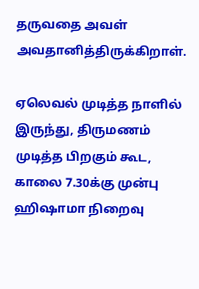தருவதை அவள் அவதானித்திருக்கிறாள்.

ஏலெவல் முடித்த நாளில் இருந்து, திருமணம் முடித்த பிறகும் கூட, காலை 7.30க்கு முன்பு ஹிஷாமா நிறைவு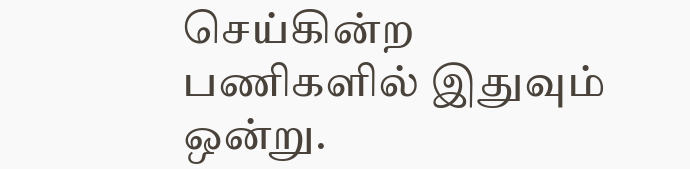செய்கின்ற பணிகளில் இதுவும் ஒன்று.